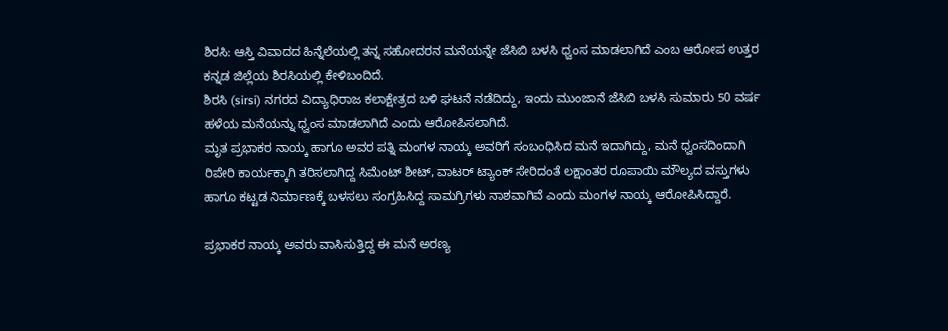ಶಿರಸಿ: ಆಸ್ತಿ ವಿವಾದದ ಹಿನ್ನೆಲೆಯಲ್ಲಿ ತನ್ನ ಸಹೋದರನ ಮನೆಯನ್ನೇ ಜೆಸಿಬಿ ಬಳಸಿ ಧ್ವಂಸ ಮಾಡಲಾಗಿದೆ ಎಂಬ ಆರೋಪ ಉತ್ತರ ಕನ್ನಡ ಜಿಲ್ಲೆಯ ಶಿರಸಿಯಲ್ಲಿ ಕೇಳಿಬಂದಿದೆ.
ಶಿರಸಿ (sirsi) ನಗರದ ವಿದ್ಯಾಧಿರಾಜ ಕಲಾಕ್ಷೇತ್ರದ ಬಳಿ ಘಟನೆ ನಡೆದಿದ್ದು, ಇಂದು ಮುಂಜಾನೆ ಜೆಸಿಬಿ ಬಳಸಿ ಸುಮಾರು 50 ವರ್ಷ ಹಳೆಯ ಮನೆಯನ್ನು ಧ್ವಂಸ ಮಾಡಲಾಗಿದೆ ಎಂದು ಆರೋಪಿಸಲಾಗಿದೆ.
ಮೃತ ಪ್ರಭಾಕರ ನಾಯ್ಕ ಹಾಗೂ ಅವರ ಪತ್ನಿ ಮಂಗಳ ನಾಯ್ಕ ಅವರಿಗೆ ಸಂಬಂಧಿಸಿದ ಮನೆ ಇದಾಗಿದ್ದು, ಮನೆ ಧ್ವಂಸದಿಂದಾಗಿ ರಿಪೇರಿ ಕಾರ್ಯಕ್ಕಾಗಿ ತರಿಸಲಾಗಿದ್ದ ಸಿಮೆಂಟ್ ಶೀಟ್, ವಾಟರ್ ಟ್ಯಾಂಕ್ ಸೇರಿದಂತೆ ಲಕ್ಷಾಂತರ ರೂಪಾಯಿ ಮೌಲ್ಯದ ವಸ್ತುಗಳು ಹಾಗೂ ಕಟ್ಟಡ ನಿರ್ಮಾಣಕ್ಕೆ ಬಳಸಲು ಸಂಗ್ರಹಿಸಿದ್ದ ಸಾಮಗ್ರಿಗಳು ನಾಶವಾಗಿವೆ ಎಂದು ಮಂಗಳ ನಾಯ್ಕ ಆರೋಪಿಸಿದ್ದಾರೆ.

ಪ್ರಭಾಕರ ನಾಯ್ಕ ಅವರು ವಾಸಿಸುತ್ತಿದ್ದ ಈ ಮನೆ ಅರಣ್ಯ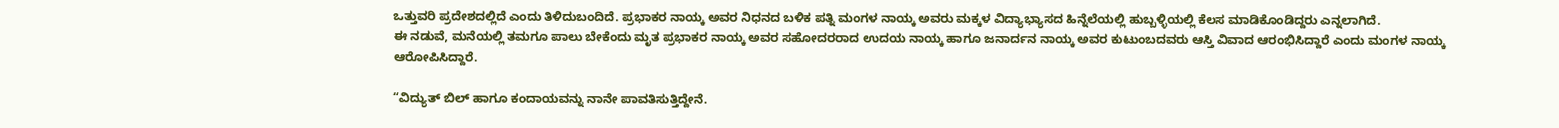ಒತ್ತುವರಿ ಪ್ರದೇಶದಲ್ಲಿದೆ ಎಂದು ತಿಳಿದುಬಂದಿದೆ. ಪ್ರಭಾಕರ ನಾಯ್ಕ ಅವರ ನಿಧನದ ಬಳಿಕ ಪತ್ನಿ ಮಂಗಳ ನಾಯ್ಕ ಅವರು ಮಕ್ಕಳ ವಿದ್ಯಾಭ್ಯಾಸದ ಹಿನ್ನೆಲೆಯಲ್ಲಿ ಹುಬ್ಬಳ್ಳಿಯಲ್ಲಿ ಕೆಲಸ ಮಾಡಿಕೊಂಡಿದ್ದರು ಎನ್ನಲಾಗಿದೆ.
ಈ ನಡುವೆ, ಮನೆಯಲ್ಲಿ ತಮಗೂ ಪಾಲು ಬೇಕೆಂದು ಮೃತ ಪ್ರಭಾಕರ ನಾಯ್ಕ ಅವರ ಸಹೋದರರಾದ ಉದಯ ನಾಯ್ಕ ಹಾಗೂ ಜನಾರ್ದನ ನಾಯ್ಕ ಅವರ ಕುಟುಂಬದವರು ಆಸ್ತಿ ವಿವಾದ ಆರಂಭಿಸಿದ್ದಾರೆ ಎಂದು ಮಂಗಳ ನಾಯ್ಕ ಆರೋಪಿಸಿದ್ದಾರೆ.

“ವಿದ್ಯುತ್ ಬಿಲ್ ಹಾಗೂ ಕಂದಾಯವನ್ನು ನಾನೇ ಪಾವತಿಸುತ್ತಿದ್ದೇನೆ.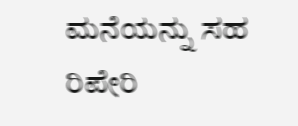ಮನೆಯನ್ನು ಸಹ ರಿಪೇರಿ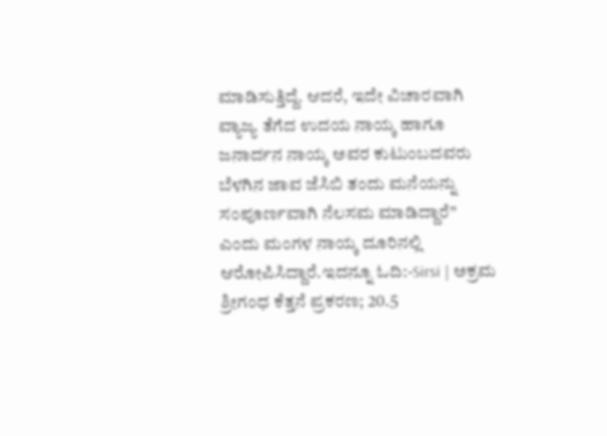ಮಾಡಿಸುತ್ತಿದ್ದೆ. ಆದರೆ, ಇದೇ ವಿಚಾರವಾಗಿ ವ್ಯಾಜ್ಯ ತೆಗೆದ ಉದಯ ನಾಯ್ಕ ಹಾಗೂ ಜನಾರ್ದನ ನಾಯ್ಕ ಅವರ ಕುಟುಂಬದವರು ಬೆಳಗಿನ ಜಾವ ಜೆಸಿಬಿ ತಂದು ಮನೆಯನ್ನು ಸಂಪೂರ್ಣವಾಗಿ ನೆಲಸಮ ಮಾಡಿದ್ದಾರೆ” ಎಂದು ಮಂಗಳ ನಾಯ್ಕ ದೂರಿನಲ್ಲಿ ಆರೋಪಿಸಿದ್ದಾರೆ.ಇದನ್ನೂ ಓದಿ:-Sirsi | ಅಕ್ರಮ ಶ್ರೀಗಂಧ ಕೆತ್ತನೆ ಪ್ರಕರಣ; 20.5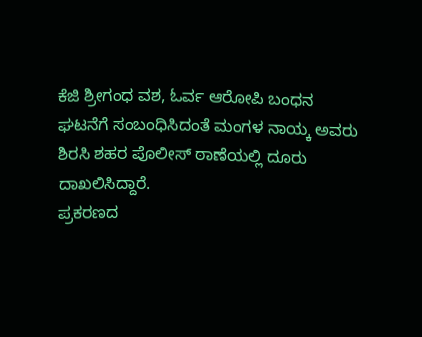ಕೆಜಿ ಶ್ರೀಗಂಧ ವಶ, ಓರ್ವ ಆರೋಪಿ ಬಂಧನ
ಘಟನೆಗೆ ಸಂಬಂಧಿಸಿದಂತೆ ಮಂಗಳ ನಾಯ್ಕ ಅವರು ಶಿರಸಿ ಶಹರ ಪೊಲೀಸ್ ಠಾಣೆಯಲ್ಲಿ ದೂರು ದಾಖಲಿಸಿದ್ದಾರೆ.
ಪ್ರಕರಣದ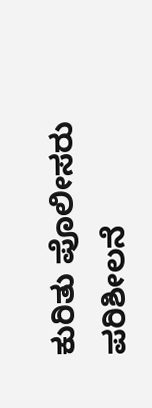ಕುರಿತು ಪೊಲೀಸರು ಪರಿಶೀಲನೆ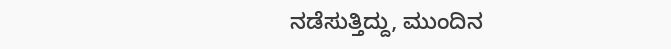ನಡೆಸುತ್ತಿದ್ದು, ಮುಂದಿನ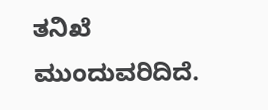ತನಿಖೆ ಮುಂದುವರಿದಿದೆ.